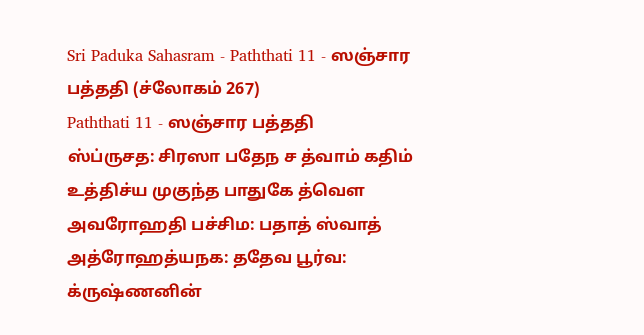Sri Paduka Sahasram - Paththati 11 - ஸஞ்சார பத்ததி (ச்லோகம் 267)
Paththati 11 - ஸஞ்சார பத்ததி
ஸ்ப்ருசத: சிரஸா பதேந ச த்வாம் கதிம் உத்திச்ய முகுந்த பாதுகே த்வௌ அவரோஹதி பச்சிம: பதாத் ஸ்வாத் அத்ரோஹத்யநக: ததேவ பூர்வ:
க்ருஷ்ணனின்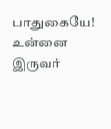பாதுகையே! உன்னை இருவர்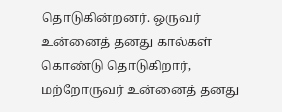தொடுகின்றனர். ஒருவர் உன்னைத் தனது கால்கள் கொண்டு தொடுகிறார், மற்றோருவர் உன்னைத் தனது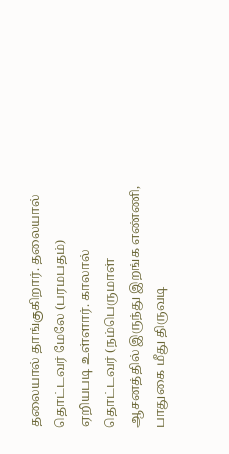தலையால் தாங்குகிறார். தலையால் தொட்டவர் மேலே (பரமபதம்) ஏறியபடி உள்ளார். காலால் தொட்டவர் (நம்பெருமாள் ஆசனத்தில் இருந்து இறங்க எண்ணி, பாதுகை மீது திருவடி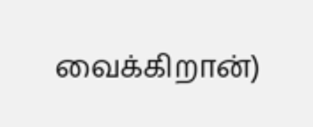வைக்கிறான்)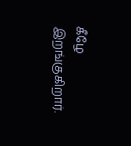கீழே இறங்குகிறார்.